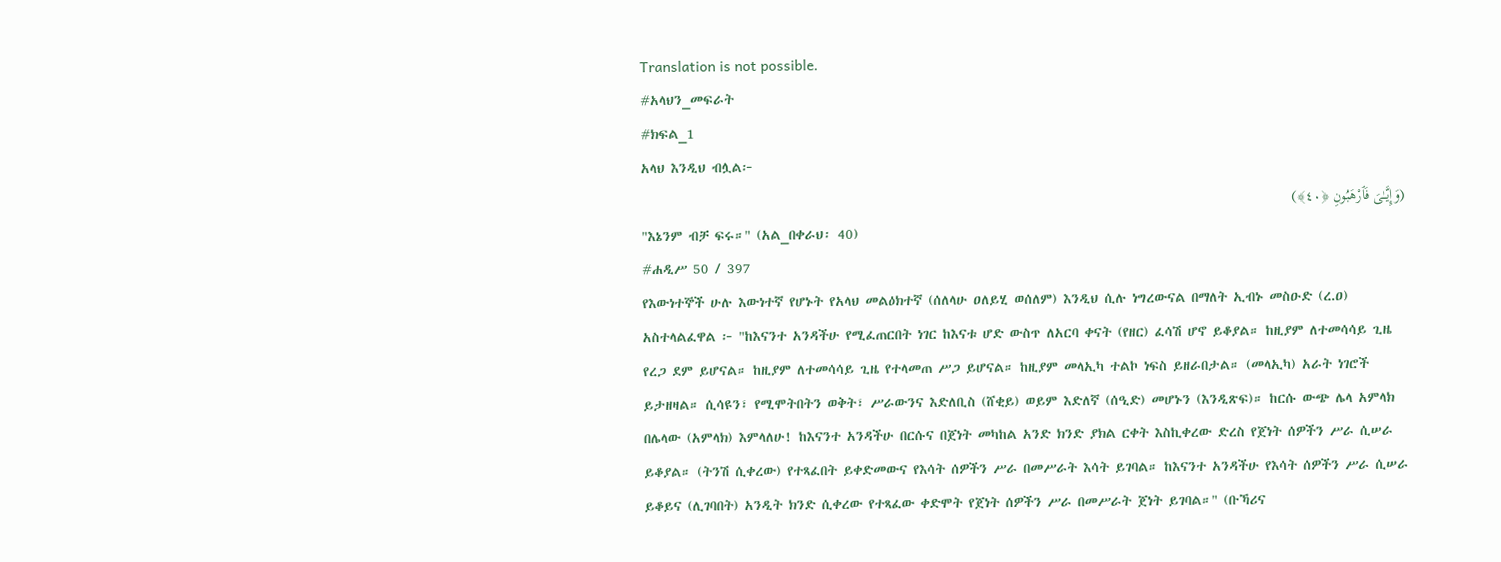Translation is not possible.
#አላህን_መፍራት
#ክፍል_1
አላህ እንዲህ ብሏል፦
(وَإِيَّـٰىَ فَٱرْهَبُونِ ﴿٤٠﴾)
"እኔንም ብቻ ፍሩ።" (አል_በቀራህ፡ 40)
#ሐዲሥ 50 / 397
የእውነተኞች ሁሉ እውነተኛ የሆኑት የአላህ መልዕክተኛ (ሰለላሁ ዐለይሂ ወሰለም) እንዲህ ሲሉ ነግረውናል በማለት ኢብኑ መስዑድ (ረ.ዐ) አስተላልፈዋል ፦ "ከእናንተ አንዳችሁ የሚፈጠርበት ነገር ከእናቱ ሆድ ውስጥ ለአርባ ቀናት (የዘር) ፈሳሽ ሆኖ ይቆያል። ከዚያም ለተመሳሳይ ጊዜ የረጋ ደም ይሆናል። ከዚያም ለተመሳሳይ ጊዜ የተላመጠ ሥጋ ይሆናል። ከዚያም መላኢካ ተልኮ ነፍስ ይዘራበታል። (መላኢካ) አራት ነገሮች ይታዘዛል። ሲሳዩን፣ የሚሞትበትን ወቅት፣ ሥራውንና እድለቢስ (ሸቂይ) ወይም እድለኛ (ሰዒድ) መሆኑን (እንዲጽፍ)። ከርሱ ውጭ ሌላ አምላክ በሌላው (አምላክ) እምላለሁ! ከእናንተ አንዳችሁ በርሱና በጀነት መካከል አንድ ክንድ ያክል ርቀት እስኪቀረው ድረስ የጀነት ሰዎችን ሥራ ሲሠራ ይቆያል። (ትንሽ ሲቀረው) የተጻፈበት ይቀድመውና የእሳት ሰዎችን ሥራ በመሥራት እሳት ይገባል። ከእናንተ አንዳችሁ የእሳት ሰዎችን ሥራ ሲሠራ ይቆይና (ሊገባበት) አንዲት ክንድ ሲቀረው የተጻፈው ቀድሞት የጀነት ሰዎችን ሥራ በመሥራት ጀነት ይገባል።" (ቡኻሪና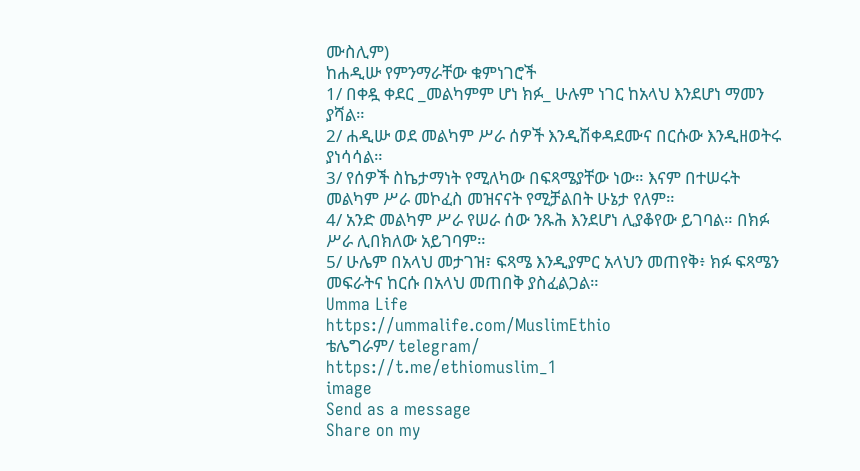ሙስሊም)
ከሐዲሡ የምንማራቸው ቁምነገሮች
1/ በቀዷ ቀደር _መልካምም ሆነ ክፉ_ ሁሉም ነገር ከአላህ እንደሆነ ማመን ያሻል።
2/ ሐዲሡ ወደ መልካም ሥራ ሰዎች እንዲሽቀዳደሙና በርሱው እንዲዘወትሩ ያነሳሳል።
3/ የሰዎች ስኬታማነት የሚለካው በፍጻሜያቸው ነው። እናም በተሠሩት መልካም ሥራ መኮፈስ መዝናናት የሚቻልበት ሁኔታ የለም።
4/ አንድ መልካም ሥራ የሠራ ሰው ንጹሕ እንደሆነ ሊያቆየው ይገባል። በክፉ ሥራ ሊበክለው አይገባም።
5/ ሁሌም በአላህ መታገዝ፣ ፍጻሜ እንዲያምር አላህን መጠየቅ፥ ክፉ ፍጻሜን መፍራትና ከርሱ በአላህ መጠበቅ ያስፈልጋል።
Umma Life
https://ummalife.com/MuslimEthio
ቴሌግራም/ telegram/
https://t.me/ethiomuslim_1
image
Send as a message
Share on my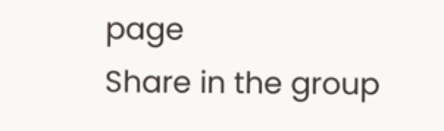page
Share in the group